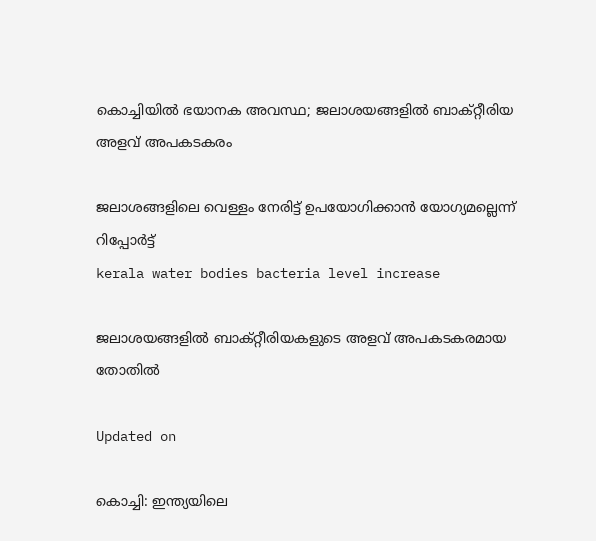കൊച്ചിയിൽ ഭയാനക അവസ്ഥ; ജലാശയങ്ങളിൽ ബാക്‌റ്റീരിയ അളവ് അപകടകരം

ജലാശങ്ങളിലെ വെള്ളം നേരിട്ട് ഉപയോഗിക്കാൻ യോഗ്യമല്ലെന്ന് റിപ്പോർട്ട്
kerala water bodies bacteria level increase

ജലാശയങ്ങളിൽ ബാക്‌റ്റീരിയകളുടെ അളവ് അപകടകരമായ തോതിൽ

Updated on

കൊച്ചി: ഇന്ത്യയിലെ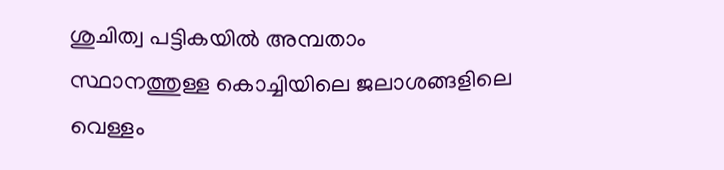ശുചിത്വ പട്ടികയിൽ അമ്പതാം സ്ഥാനത്തുള്ള കൊച്ചിയിലെ ജലാശങ്ങളിലെ വെള്ളം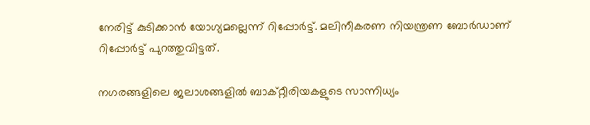നേരിട്ട് കുടിക്കാൻ യോഗ്യമല്ലെന്ന് റിപ്പോർട്ട്. മലിനീകരണ നിയന്ത്രണ ബോർഡാണ് റിപ്പോർട്ട് പുറത്തുവിട്ടത്.

നഗരങ്ങളിലെ ജലാശങ്ങളിൽ ബാക്‌റ്റീരിയകളുടെ സാന്നിധ്യം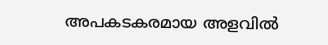അപകടകരമായ അളവിൽ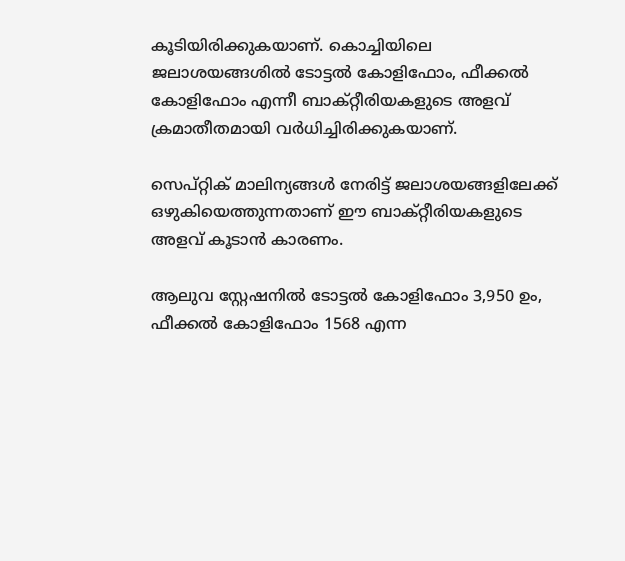കൂടിയിരിക്കുകയാണ്. കൊച്ചിയിലെ ജലാശയങ്ങശിൽ ടോട്ടൽ കോളിഫോം, ഫീക്കൽ കോളിഫോം എന്നീ ബാക്‌റ്റീരിയകളുടെ അളവ് ക്രമാതീതമായി വർധിച്ചിരിക്കുകയാണ്.

സെപ്റ്റിക് മാലിന്യങ്ങൾ നേരിട്ട് ജലാശയങ്ങളിലേക്ക് ഒഴുകിയെത്തുന്നതാണ് ഈ ബാക്‌റ്റീരിയകളുടെ അളവ് കൂടാൻ കാരണം.

ആലുവ സ്റ്റേഷനിൽ ടോട്ടൽ കോളിഫോം 3,950 ഉം, ഫീക്കൽ കോളിഫോം 1568 എന്ന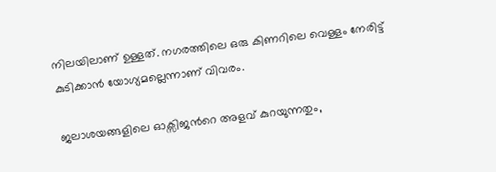നിലയിലാണ് ഉള്ളത്. നഗരത്തിലെ ഒരു കിണറിലെ വെള്ളം നേരിട്ട് കുടിക്കാൻ യോഗ്യമല്ലെന്നാണ് വിവരം.

ജലാശയങ്ങളിലെ ഓക്സിജന്‍റെ അളവ് കുറയുന്നതും,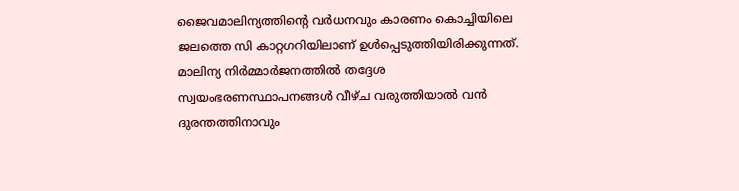ജൈവമാലിന്യത്തിന്‍റെ വർധനവും കാരണം കൊച്ചിയിലെ ജലത്തെ സി കാറ്റഗറിയിലാണ് ഉൾപ്പെടുത്തിയിരിക്കുന്നത്. മാലിന്യ നിർമ്മാർജനത്തിൽ തദ്ദേശ സ്വയംഭരണസ്ഥാപനങ്ങൾ വീഴ്ച വരുത്തിയാൽ വൻ ദുരന്തത്തിനാവും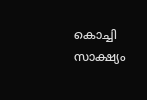കൊച്ചി സാക്ഷ്യം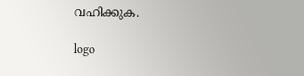വഹിക്കുക.

logo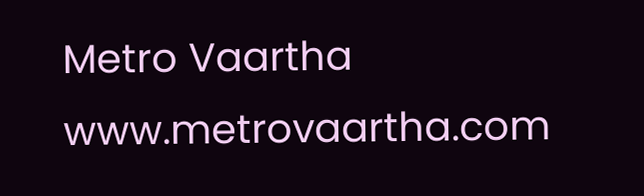Metro Vaartha
www.metrovaartha.com